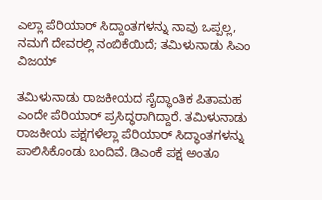ಎಲ್ಲಾ ಪೆರಿಯಾರ್ ಸಿದ್ದಾಂತಗಳನ್ನು ನಾವು ಒಪ್ಪಲ್ಲ, ನಮಗೆ ದೇವರಲ್ಲಿ ನಂಬಿಕೆಯಿದೆ; ತಮಿಳುನಾಡು ಸಿಎಂ ವಿಜಯ್

ತಮಿಳುನಾಡು ರಾಜಕೀಯದ ಸೈದ್ಧಾಂತಿಕ ಪಿತಾಮಹ ಎಂದೇ ಪೆರಿಯಾರ್ ಪ್ರಸಿದ್ಧರಾಗಿದ್ದಾರೆ. ತಮಿಳುನಾಡು ರಾಜಕೀಯ ಪಕ್ಷಗಳೆಲ್ಲಾ ಪೆರಿಯಾರ್ ಸಿದ್ಧಾಂತಗಳನ್ನು ಪಾಲಿಸಿಕೊಂಡು ಬಂದಿವೆ. ಡಿಎಂಕೆ ಪಕ್ಷ ಅಂತೂ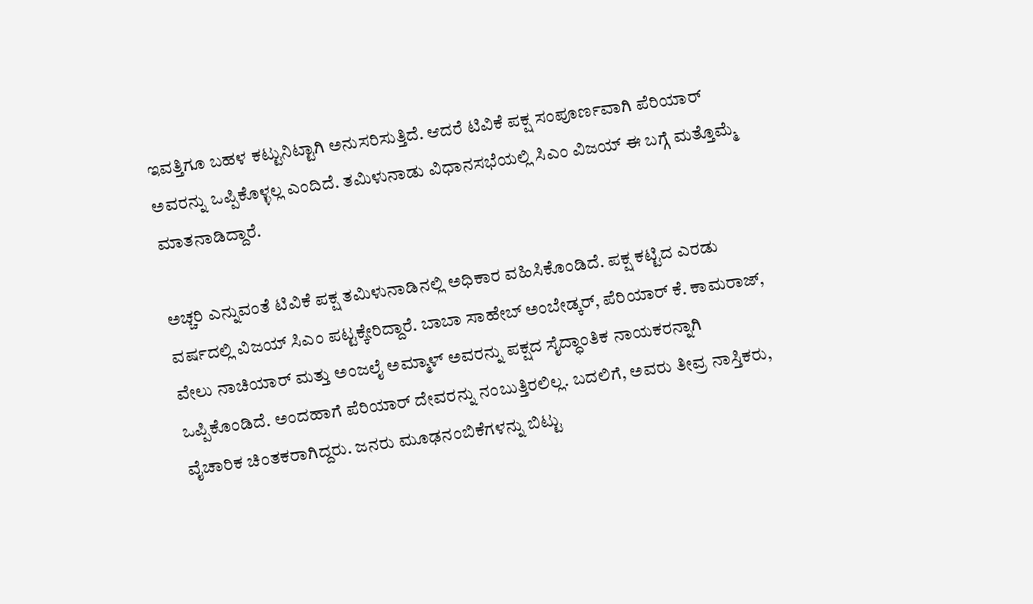ಇವತ್ತಿಗೂ ಬಹಳ ಕಟ್ಟುನಿಟ್ಟಾಗಿ ಅನುಸರಿಸುತ್ತಿದೆ. ಆದರೆ ಟಿವಿಕೆ ಪಕ್ಷ ಸಂಪೂರ್ಣವಾಗಿ ಪೆರಿಯಾರ್ ಅವರನ್ನು ಒಪ್ಪಿಕೊಳ್ಳಲ್ಲ ಎಂದಿದೆ. ತಮಿಳುನಾಡು ವಿಧಾನಸಭೆಯಲ್ಲಿ ಸಿಎಂ ವಿಜಯ್ ಈ ಬಗ್ಗೆ ಮತ್ತೊಮ್ಮೆ ಮಾತನಾಡಿದ್ದಾರೆ.

ಅಚ್ಚರಿ ಎನ್ನುವಂತೆ ಟಿವಿಕೆ ಪಕ್ಷ ತಮಿಳುನಾಡಿನಲ್ಲಿ ಅಧಿಕಾರ ವಹಿಸಿಕೊಂಡಿದೆ. ಪಕ್ಷ ಕಟ್ಟಿದ ಎರಡು ವರ್ಷದಲ್ಲಿ ವಿಜಯ್ ಸಿಎಂ ಪಟ್ಟಕ್ಕೇರಿದ್ದಾರೆ. ಬಾಬಾ ಸಾಹೇಬ್ ಅಂಬೇಡ್ಕರ್, ಪೆರಿಯಾರ್ ಕೆ. ಕಾಮರಾಜ್, ವೇಲು ನಾಚಿಯಾರ್ ಮತ್ತು ಅಂಜಲೈ ಅಮ್ಮಾಳ್ ಅವರನ್ನು ಪಕ್ಷದ ಸೈದ್ಧಾಂತಿಕ ನಾಯಕರನ್ನಾಗಿ ಒಪ್ಪಿಕೊಂಡಿದೆ. ಅಂದಹಾಗೆ ಪೆರಿಯಾರ್ ದೇವರನ್ನು ನಂಬುತ್ತಿರಲಿಲ್ಲ. ಬದಲಿಗೆ, ಅವರು ತೀವ್ರ ನಾಸ್ತಿಕರು, ವೈಚಾರಿಕ ಚಿಂತಕರಾಗಿದ್ದರು. ಜನರು ಮೂಢನಂಬಿಕೆಗಳನ್ನು ಬಿಟ್ಟು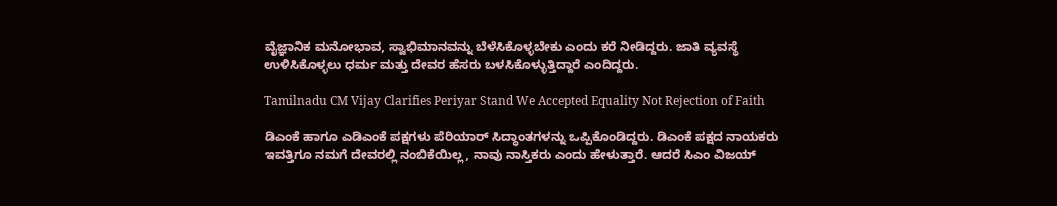ವೈಜ್ಞಾನಿಕ ಮನೋಭಾವ, ಸ್ವಾಭಿಮಾನವನ್ನು ಬೆಳೆಸಿಕೊಳ್ಳಬೇಕು ಎಂದು ಕರೆ ನೀಡಿದ್ದರು. ಜಾತಿ ವ್ಯವಸ್ಥೆ ಉಳಿಸಿಕೊಳ್ಳಲು ಧರ್ಮ ಮತ್ತು ದೇವರ ಹೆಸರು ಬಳಸಿಕೊಳ್ಳುತ್ತಿದ್ದಾರೆ ಎಂದಿದ್ದರು.

Tamilnadu CM Vijay Clarifies Periyar Stand We Accepted Equality Not Rejection of Faith

ಡಿಎಂಕೆ ಹಾಗೂ ಎಡಿಎಂಕೆ ಪಕ್ಷಗಳು ಪೆರಿಯಾರ್ ಸಿದ್ಧಾಂತಗಳನ್ನು ಒಪ್ಪಿಕೊಂಡಿದ್ದರು. ಡಿಎಂಕೆ ಪಕ್ಷದ ನಾಯಕರು ಇವತ್ತಿಗೂ ನಮಗೆ ದೇವರಲ್ಲಿ ನಂಬಿಕೆಯಿಲ್ಲ, ನಾವು ನಾಸ್ತಿಕರು ಎಂದು ಹೇಳುತ್ತಾರೆ. ಆದರೆ ಸಿಎಂ ವಿಜಯ್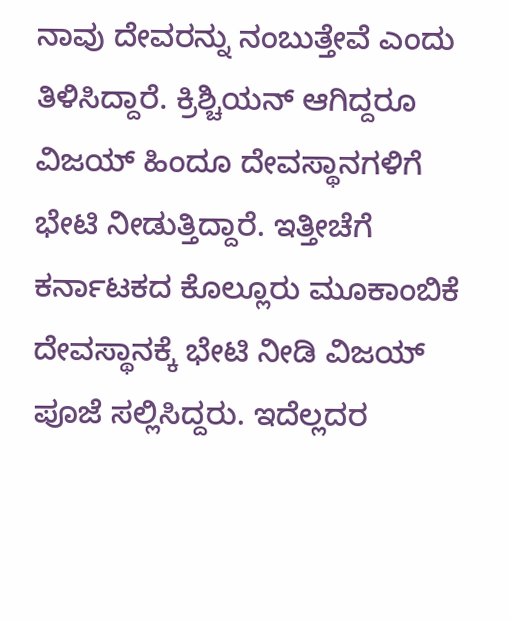ನಾವು ದೇವರನ್ನು ನಂಬುತ್ತೇವೆ ಎಂದು ತಿಳಿಸಿದ್ದಾರೆ. ಕ್ರಿಶ್ಚಿಯನ್ ಆಗಿದ್ದರೂ ವಿಜಯ್ ಹಿಂದೂ ದೇವಸ್ಥಾನಗಳಿಗೆ ಭೇಟಿ ನೀಡುತ್ತಿದ್ದಾರೆ. ಇತ್ತೀಚೆಗೆ ಕರ್ನಾಟಕದ ಕೊಲ್ಲೂರು ಮೂಕಾಂಬಿಕೆ ದೇವಸ್ಥಾನಕ್ಕೆ ಭೇಟಿ ನೀಡಿ ವಿಜಯ್ ಪೂಜೆ ಸಲ್ಲಿಸಿದ್ದರು. ಇದೆಲ್ಲದರ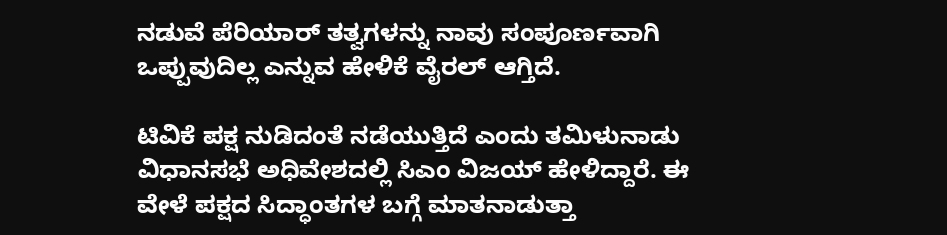ನಡುವೆ ಪೆರಿಯಾರ್ ತತ್ವಗಳನ್ನು ನಾವು ಸಂಪೂರ್ಣವಾಗಿ ಒಪ್ಪುವುದಿಲ್ಲ ಎನ್ನುವ ಹೇಳಿಕೆ ವೈರಲ್ ಆಗ್ತಿದೆ.

ಟಿವಿಕೆ ಪಕ್ಷ ನುಡಿದಂತೆ ನಡೆಯುತ್ತಿದೆ ಎಂದು ತಮಿಳುನಾಡು ವಿಧಾನಸಭೆ ಅಧಿವೇಶದಲ್ಲಿ ಸಿಎಂ ವಿಜಯ್ ಹೇಳಿದ್ದಾರೆ. ಈ ವೇಳೆ ಪಕ್ಷದ ಸಿದ್ಧಾಂತಗಳ ಬಗ್ಗೆ ಮಾತನಾಡುತ್ತಾ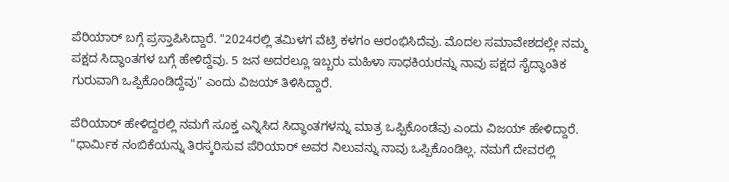ಪೆರಿಯಾರ್ ಬಗ್ಗೆ ಪ್ರಸ್ತಾಪಿಸಿದ್ದಾರೆ. "2024ರಲ್ಲಿ ತಮಿಳಗ ವೆಟ್ರಿ ಕಳಗಂ ಆರಂಭಿಸಿದೆವು. ಮೊದಲ ಸಮಾವೇಶದಲ್ಲೇ ನಮ್ಮ ಪಕ್ಷದ ಸಿದ್ಧಾಂತಗಳ ಬಗ್ಗೆ ಹೇಳಿದ್ದೆವು. 5 ಜನ ಅದರಲ್ಲೂ ಇಬ್ಬರು ಮಹಿಳಾ ಸಾಧಕಿಯರನ್ನು ನಾವು ಪಕ್ಷದ ಸೈದ್ಧಾಂತಿಕ ಗುರುವಾಗಿ ಒಪ್ಪಿಕೊಂಡಿದ್ದೆವು" ಎಂದು ವಿಜಯ್ ತಿಳಿಸಿದ್ದಾರೆ.

ಪೆರಿಯಾರ್ ಹೇಳಿದ್ದರಲ್ಲಿ ನಮಗೆ ಸೂಕ್ತ ಎನ್ನಿಸಿದ ಸಿದ್ಧಾಂತಗಳನ್ನು ಮಾತ್ರ ಒಪ್ಪಿಕೊಂಡೆವು ಎಂದು ವಿಜಯ್ ಹೇಳಿದ್ದಾರೆ. "ಧಾರ್ಮಿಕ ನಂಬಿಕೆಯನ್ನು ತಿರಸ್ಕರಿಸುವ ಪೆರಿಯಾರ್ ಅವರ ನಿಲುವನ್ನು ನಾವು ಒಪ್ಪಿಕೊಂಡಿಲ್ಲ. ನಮಗೆ ದೇವರಲ್ಲಿ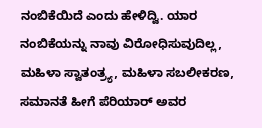ನಂಬಿಕೆಯಿದೆ ಎಂದು ಹೇಳಿದ್ವಿ. ಯಾರ ನಂಬಿಕೆಯನ್ನು ನಾವು ವಿರೋಧಿಸುವುದಿಲ್ಲ, ಮಹಿಳಾ ಸ್ವಾತಂತ್ರ್ಯ, ಮಹಿಳಾ ಸಬಲೀಕರಣ, ಸಮಾನತೆ ಹೀಗೆ ಪೆರಿಯಾರ್ ಅವರ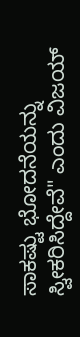ಸಾಕಷ್ಟು ಭೋದನೆಯನ್ನು ಸ್ವೀಕರಿಸಿದ್ದೇವೆ" ಎಂದು ವಿಜಯ್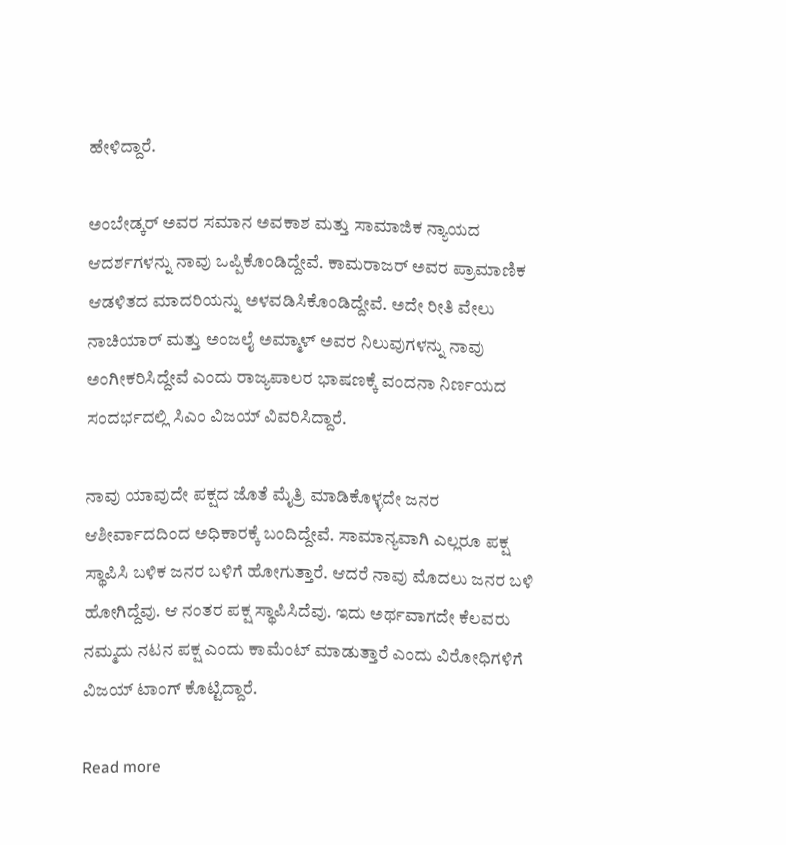ಹೇಳಿದ್ದಾರೆ.

ಅಂಬೇಡ್ಕರ್ ಅವರ ಸಮಾನ ಅವಕಾಶ ಮತ್ತು ಸಾಮಾಜಿಕ ನ್ಯಾಯದ ಆದರ್ಶಗಳನ್ನು ನಾವು ಒಪ್ಪಿಕೊಂಡಿದ್ದೇವೆ. ಕಾಮರಾಜರ್ ಅವರ ಪ್ರಾಮಾಣಿಕ ಆಡಳಿತದ ಮಾದರಿಯನ್ನು ಅಳವಡಿಸಿಕೊಂಡಿದ್ದೇವೆ. ಅದೇ ರೀತಿ ವೇಲು ನಾಚಿಯಾರ್ ಮತ್ತು ಅಂಜಲೈ ಅಮ್ಮಾಳ್ ಅವರ ನಿಲುವುಗಳನ್ನು ನಾವು ಅಂಗೀಕರಿಸಿದ್ದೇವೆ ಎಂದು ರಾಜ್ಯಪಾಲರ ಭಾಷಣಕ್ಕೆ ವಂದನಾ ನಿರ್ಣಯದ ಸಂದರ್ಭದಲ್ಲಿ ಸಿಎಂ ವಿಜಯ್ ವಿವರಿಸಿದ್ದಾರೆ.

ನಾವು ಯಾವುದೇ ಪಕ್ಷದ ಜೊತೆ ಮೈತ್ರಿ ಮಾಡಿಕೊಳ್ಳದೇ ಜನರ ಆಶೀರ್ವಾದದಿಂದ ಅಧಿಕಾರಕ್ಕೆ ಬಂದಿದ್ದೇವೆ. ಸಾಮಾನ್ಯವಾಗಿ ಎಲ್ಲರೂ ಪಕ್ಷ ಸ್ಥಾಪಿಸಿ ಬಳಿಕ ಜನರ ಬಳಿಗೆ ಹೋಗುತ್ತಾರೆ. ಆದರೆ ನಾವು ಮೊದಲು ಜನರ ಬಳಿ ಹೋಗಿದ್ದೆವು. ಆ ನಂತರ ಪಕ್ಷ ಸ್ಥಾಪಿಸಿದೆವು. ಇದು ಅರ್ಥವಾಗದೇ ಕೆಲವರು ನಮ್ಮದು ನಟನ ಪಕ್ಷ ಎಂದು ಕಾಮೆಂಟ್ ಮಾಡುತ್ತಾರೆ ಎಂದು ವಿರೋಧಿಗಳಿಗೆ ವಿಜಯ್ ಟಾಂಗ್ ಕೊಟ್ಟಿದ್ದಾರೆ.

Read more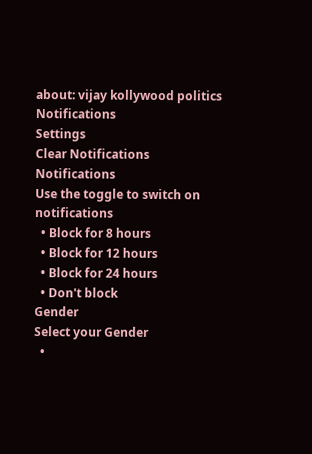about: vijay kollywood politics
Notifications
Settings
Clear Notifications
Notifications
Use the toggle to switch on notifications
  • Block for 8 hours
  • Block for 12 hours
  • Block for 24 hours
  • Don't block
Gender
Select your Gender
  •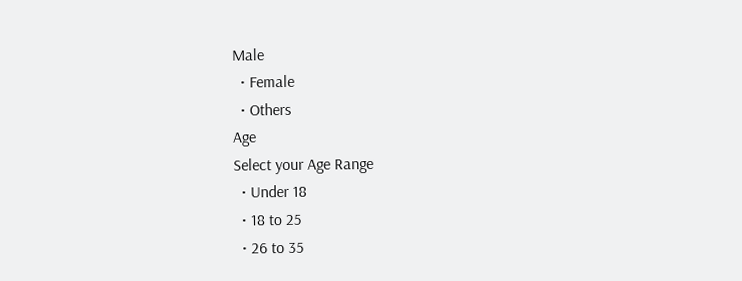Male
  • Female
  • Others
Age
Select your Age Range
  • Under 18
  • 18 to 25
  • 26 to 35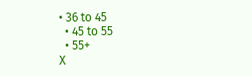• 36 to 45
  • 45 to 55
  • 55+
X